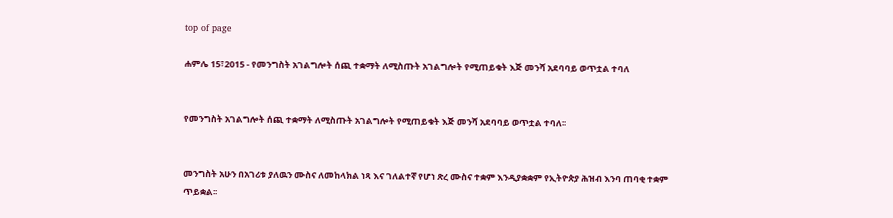top of page

ሐምሌ 15፣2015 - የመንግስት አገልግሎት ሰጪ ተቋማት ለሚስጡት አገልግሎት የሚጠይቁት እጅ መንሻ አደባባይ ወጥቷል ተባለ


የመንግስት አገልግሎት ሰጪ ተቋማት ለሚስጡት አገልግሎት የሚጠይቁት እጅ መንሻ አደባባይ ወጥቷል ተባለ፡፡


መንግስት አሁን በአገሪቱ ያለዉን ሙስና ለመከላክል ነጻ እና ገለልተኛ የሆነ ጽረ ሙስና ተቋም እንዲያቋቋም የኢትዮጵያ ሕዝብ እንባ ጠባቂ ተቋም ጥይቋል፡፡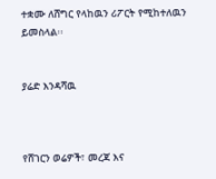ተቋሙ ለሸግር የላከዉን ሪፖርት የሚከተለዉን ይመስላል፡፡


ያሬድ እንዳሻዉ



የሸገርን ወሬዎች፣ መረጃ እና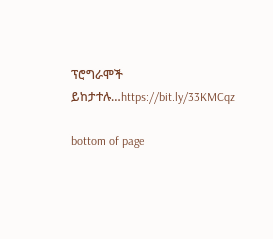ፕሮግራሞች ይከታተሉ…https://bit.ly/33KMCqz

bottom of page